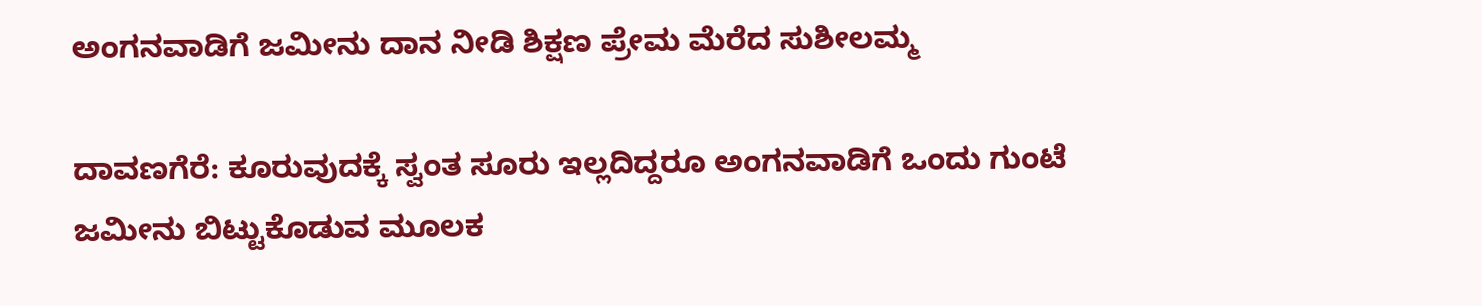ಅಂಗನವಾಡಿಗೆ ಜಮೀನು ದಾನ ನೀಡಿ ಶಿಕ್ಷಣ ಪ್ರೇಮ ಮೆರೆದ ಸುಶೀಲಮ್ಮ

ದಾವಣಗೆರೆ: ಕೂರುವುದಕ್ಕೆ ಸ್ವಂತ ಸೂರು ಇಲ್ಲದಿದ್ದರೂ ಅಂಗನವಾಡಿಗೆ ಒಂದು ಗುಂಟೆ ಜಮೀನು ಬಿಟ್ಟುಕೊಡುವ ಮೂಲಕ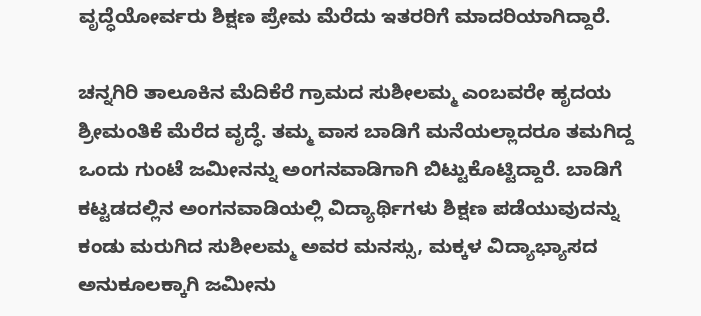ವೃದ್ಧೆಯೋರ್ವರು ಶಿಕ್ಷಣ ಪ್ರೇಮ ಮೆರೆದು ಇತರರಿಗೆ ಮಾದರಿಯಾಗಿದ್ದಾರೆ.

ಚನ್ನಗಿರಿ ತಾಲೂಕಿನ ಮೆದಿಕೆರೆ ಗ್ರಾಮದ ಸುಶೀಲಮ್ಮ ಎಂಬವರೇ‌ ಹೃದಯ ಶ್ರೀಮಂತಿಕೆ ಮೆರೆದ ವೃದ್ಧೆ. ತಮ್ಮ ವಾಸ ಬಾಡಿಗೆ ಮನೆಯಲ್ಲಾದರೂ ತಮಗಿದ್ದ ಒಂದು ಗುಂಟೆ ಜಮೀನನ್ನು ಅಂಗನವಾಡಿಗಾಗಿ ಬಿಟ್ಟುಕೊಟ್ಟಿದ್ದಾರೆ. ಬಾಡಿಗೆ ಕಟ್ಟಡದಲ್ಲಿನ ಅಂಗನವಾಡಿಯಲ್ಲಿ ‌ವಿದ್ಯಾರ್ಥಿಗಳು ಶಿಕ್ಷಣ ಪಡೆಯುವುದನ್ನು ಕಂಡು ಮರುಗಿದ ಸುಶೀಲಮ್ಮ ಅವರ ಮನಸ್ಸು, ಮಕ್ಕಳ ವಿದ್ಯಾಭ್ಯಾಸದ ಅನುಕೂಲಕ್ಕಾಗಿ ಜಮೀನು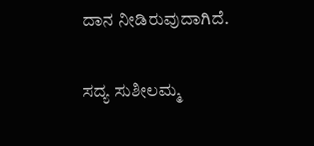ದಾನ ನೀಡಿರುವುದಾಗಿದೆ.

ಸದ್ಯ ಸುಶೀಲಮ್ಮ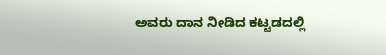ಅವರು ದಾನ ನೀಡಿದ ಕಟ್ಟಡದಲ್ಲಿ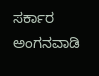ಸರ್ಕಾರ ಅಂಗನವಾಡಿ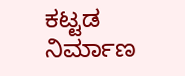ಕಟ್ಟಡ ನಿರ್ಮಾಣ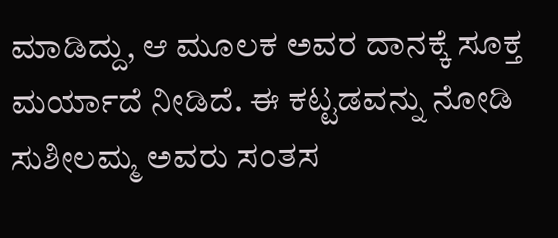ಮಾಡಿದ್ದು, ಆ ಮೂಲಕ ಅವರ ದಾನಕ್ಕೆ ಸೂಕ್ತ ಮರ್ಯಾದೆ ನೀಡಿದೆ. ಈ ಕಟ್ಟಡವನ್ನು ನೋಡಿ ಸುಶೀಲಮ್ಮ ಅವರು ಸಂತಸ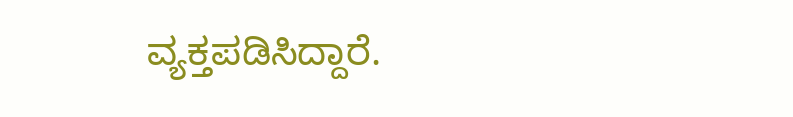ವ್ಯಕ್ತಪಡಿಸಿದ್ದಾರೆ.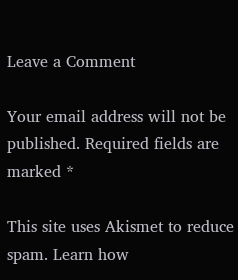Leave a Comment

Your email address will not be published. Required fields are marked *

This site uses Akismet to reduce spam. Learn how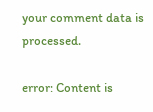your comment data is processed.

error: Content is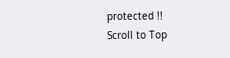protected !!
Scroll to Top